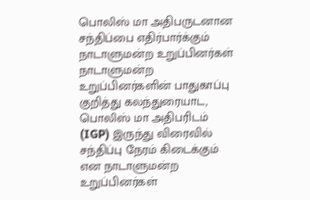பொலிஸ் மா அதிபருடனான சந்திப்பை எதிர்பார்க்கும் நாடாளுமன்ற உறுப்பினர்கள்
நாடாளுமன்ற உறுப்பினர்களின் பாதுகாப்பு குறித்து கலந்துரையாட, பொலிஸ் மா அதிபரிடம் (IGP) இருந்து விரைவில் சந்திப்பு நேரம் கிடைக்கும் என நாடாளுமன்ற உறுப்பினர்கள்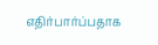எதிர்பார்ப்பதாக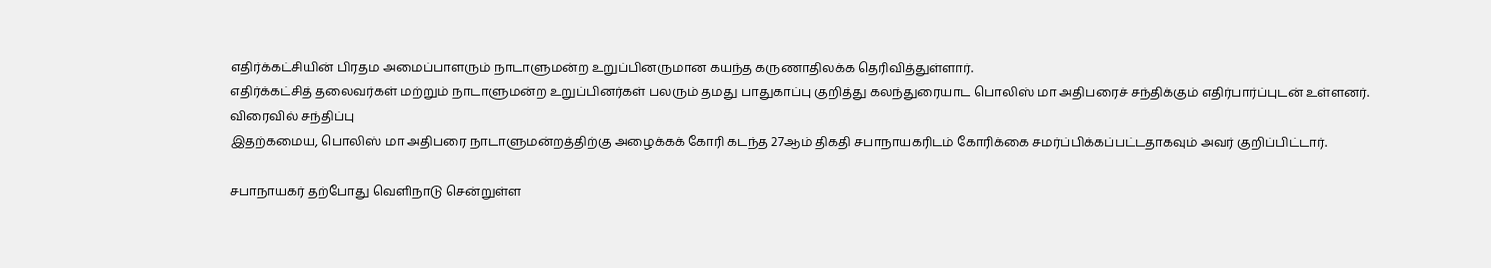எதிர்க்கட்சியின் பிரதம அமைப்பாளரும் நாடாளுமன்ற உறுப்பினருமான கயந்த கருணாதிலக்க தெரிவித்துள்ளார்.
எதிர்க்கட்சித் தலைவர்கள் மற்றும் நாடாளுமன்ற உறுப்பினர்கள் பலரும் தமது பாதுகாப்பு குறித்து கலந்துரையாட பொலிஸ் மா அதிபரைச் சந்திக்கும் எதிர்பார்ப்புடன் உள்ளனர்.
விரைவில் சந்திப்பு
இதற்கமைய, பொலிஸ் மா அதிபரை நாடாளுமன்றத்திற்கு அழைக்கக் கோரி கடந்த 27ஆம் திகதி சபாநாயகரிடம் கோரிக்கை சமர்ப்பிக்கப்பட்டதாகவும் அவர் குறிப்பிட்டார்.

சபாநாயகர் தற்போது வெளிநாடு சென்றுள்ள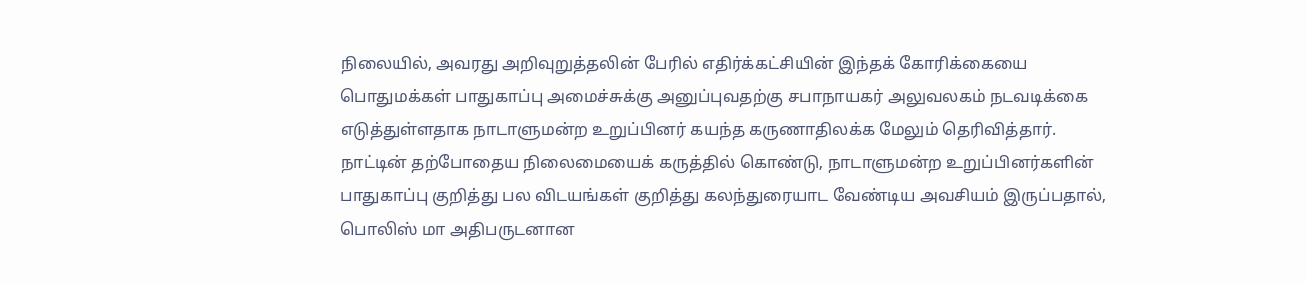நிலையில், அவரது அறிவுறுத்தலின் பேரில் எதிர்க்கட்சியின் இந்தக் கோரிக்கையை பொதுமக்கள் பாதுகாப்பு அமைச்சுக்கு அனுப்புவதற்கு சபாநாயகர் அலுவலகம் நடவடிக்கை எடுத்துள்ளதாக நாடாளுமன்ற உறுப்பினர் கயந்த கருணாதிலக்க மேலும் தெரிவித்தார்.
நாட்டின் தற்போதைய நிலைமையைக் கருத்தில் கொண்டு, நாடாளுமன்ற உறுப்பினர்களின் பாதுகாப்பு குறித்து பல விடயங்கள் குறித்து கலந்துரையாட வேண்டிய அவசியம் இருப்பதால், பொலிஸ் மா அதிபருடனான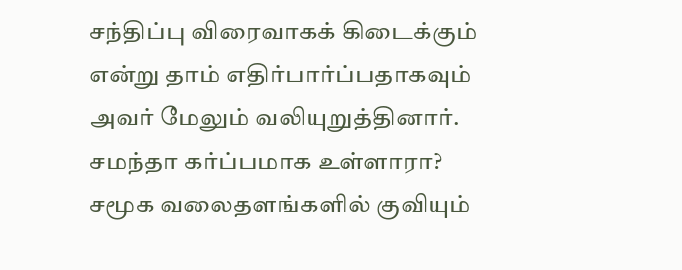சந்திப்பு விரைவாகக் கிடைக்கும் என்று தாம் எதிர்பார்ப்பதாகவும் அவர் மேலும் வலியுறுத்தினார்.
சமந்தா கர்ப்பமாக உள்ளாரா? சமூக வலைதளங்களில் குவியும்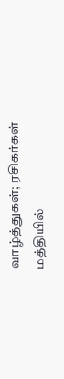வாழ்த்துகள்; ரசிகர்கள் மத்தியில்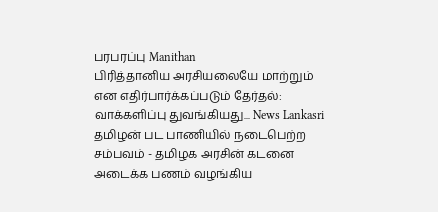பரபரப்பு Manithan
பிரித்தானிய அரசியலையே மாற்றும் என எதிர்பார்க்கப்படும் தேர்தல்: வாக்களிப்பு துவங்கியது... News Lankasri
தமிழன் பட பாணியில் நடைபெற்ற சம்பவம் - தமிழக அரசின் கடனை அடைக்க பணம் வழங்கிய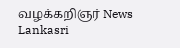வழக்கறிஞர் News Lankasri